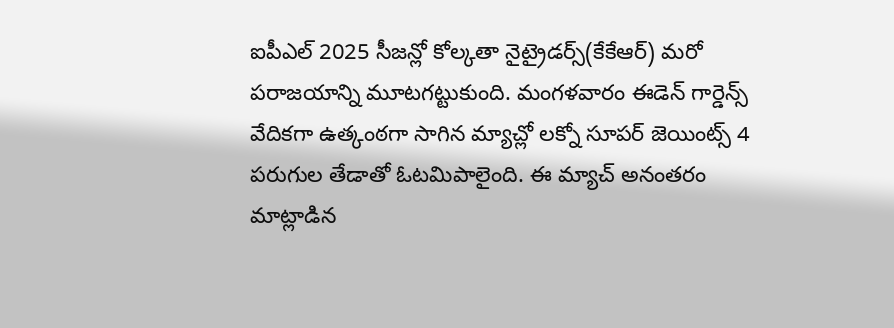ఐపీఎల్ 2025 సీజన్లో కోల్కతా నైట్రైడర్స్(కేకేఆర్) మరో పరాజయాన్ని మూటగట్టుకుంది. మంగళవారం ఈడెన్ గార్డెన్స్ వేదికగా ఉత్కంఠగా సాగిన మ్యాచ్లో లక్నో సూపర్ జెయింట్స్ 4 పరుగుల తేడాతో ఓటమిపాలైంది. ఈ మ్యాచ్ అనంతరం మాట్లాడిన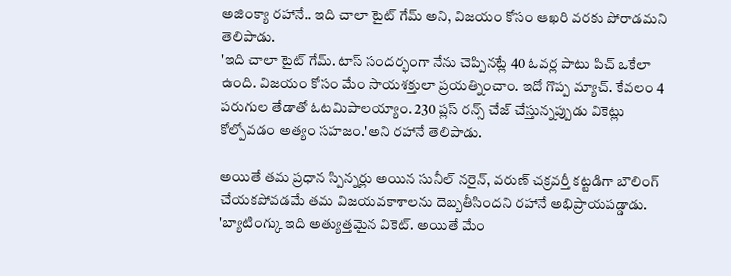అజింక్యా రహానే.. ఇది చాలా టైట్ గేమ్ అని, విజయం కోసం ఆఖరి వరకు పోరాడమని తెలిపాడు.
'ఇది చాలా టైట్ గేమ్. టాస్ సందర్భంగా నేను చెప్పినట్లే 40 ఓవర్ల పాటు పిచ్ ఒకేలా ఉంది. విజయం కోసం మేం సాయశక్తులా ప్రయత్నించాం. ఇదో గొప్ప మ్యాచ్. కేవలం 4 పరుగుల తేడాతో ఓటమిపాలయ్యాం. 230 ప్లస్ రన్స్ చేజ్ చేస్తున్నప్పుడు వికెట్లు కోల్పోవడం అత్యం సహజం.'అని రహానే తెలిపాడు.

అయితే తమ ప్రధాన స్పిన్నర్లు అయిన సునీల్ నరైన్, వరుణ్ చక్రవర్తీ కట్టడిగా బౌలింగ్ చేయకపోవడమే తమ విజయవకాశాలను దెబ్బతీసిందని రహానే అభిప్రాయపడ్డాడు. 'బ్యాటింగ్కు ఇది అత్యుత్తమైన వికెట్. అయితే మేం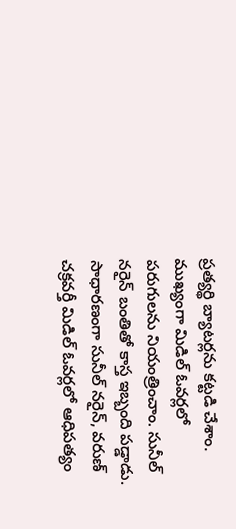ప్రత్యర్థి బ్యాటర్లను కట్టడి చేశాం. ముఖ్యంగా మిడిల్ ఓవర్లలో పరుగులను నియంత్రించాం. సునీల్ నరైన్ బంతితో కాస్త ఇబ్బంది పడ్డాడు. సాధారణంగా సునీల్ నరైన్, వరుణ్ చక్రవర్తీ మిడిల్ ఓవర్లలో ఆధిపత్యం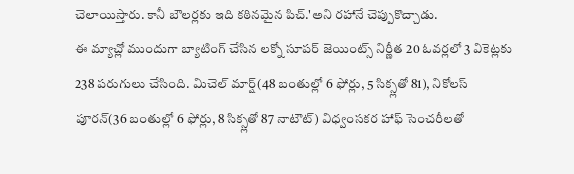చెలాయిస్తారు. కానీ బౌలర్లకు ఇది కఠినమైన పిచ్.'అని రహానే చెప్పుకొచ్చాడు.
ఈ మ్యాచ్లో ముందుగా బ్యాటింగ్ చేసిన లక్నో సూపర్ జెయింట్స్ నిర్ణీత 20 ఓవర్లలో 3 వికెట్లకు 238 పరుగులు చేసింది. మిచెల్ మార్ష్(48 బంతుల్లో 6 ఫోర్లు, 5 సిక్స్లతో 81), నికోలస్ పూరన్(36 బంతుల్లో 6 ఫోర్లు, 8 సిక్స్లతో 87 నాటౌట్) విధ్వంసకర హాఫ్ సెంచరీలతో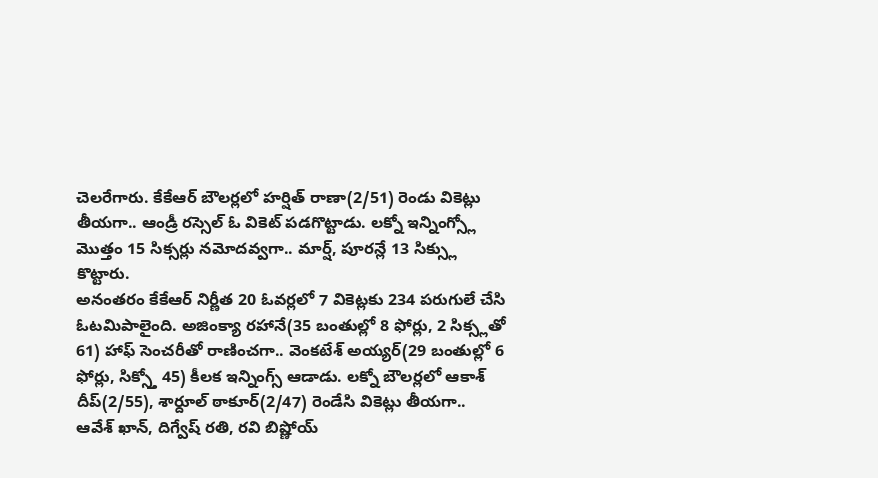చెలరేగారు. కేకేఆర్ బౌలర్లలో హర్షిత్ రాణా(2/51) రెండు వికెట్లు తీయగా.. ఆండ్రీ రస్సెల్ ఓ వికెట్ పడగొట్టాడు. లక్నో ఇన్నింగ్స్లో మొత్తం 15 సిక్సర్లు నమోదవ్వగా.. మార్ష్, పూరన్లే 13 సిక్స్లు కొట్టారు.
అనంతరం కేకేఆర్ నిర్ణీత 20 ఓవర్లలో 7 వికెట్లకు 234 పరుగులే చేసి ఓటమిపాలైంది. అజింక్యా రహానే(35 బంతుల్లో 8 ఫోర్లు, 2 సిక్స్లతో 61) హాఫ్ సెంచరీతో రాణించగా.. వెంకటేశ్ అయ్యర్(29 బంతుల్లో 6 ఫోర్లు, సిక్స్తో 45) కీలక ఇన్నింగ్స్ ఆడాడు. లక్నో బౌలర్లలో ఆకాశ్ దీప్(2/55), శార్దూల్ ఠాకూర్(2/47) రెండేసి వికెట్లు తీయగా.. ఆవేశ్ ఖాన్, దిగ్వేష్ రతి, రవి బిష్ణోయ్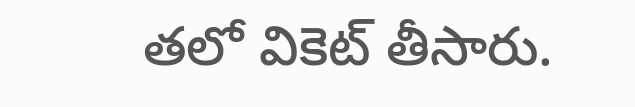తలో వికెట్ తీసారు.